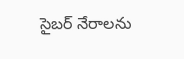సైబర్‌ నేరాలను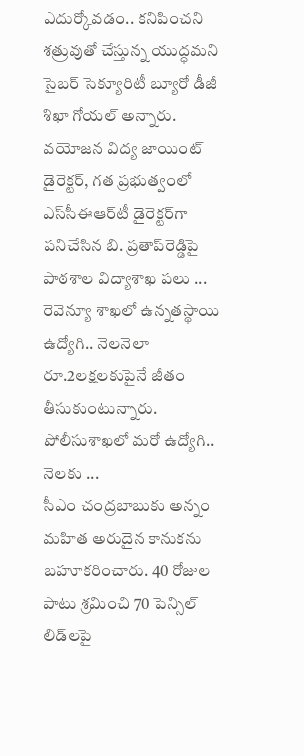ఎదుర్కోవడం.. కనిపించని శత్రువుతో చేస్తున్న యుద్ధమని సైబర్‌ సెక్యూరిటీ బ్యూరో డీజీ శిఖా గోయల్‌ అన్నారు.
వయోజన విద్య జాయింట్‌ డైరెక్టర్‌, గత ప్రభుత్వంలో ఎస్‌సీఈఆర్‌టీ డైరెక్టర్‌గా పనిచేసిన బి. ప్రతాప్‌రెడ్డిపై పాఠశాల విద్యాశాఖ పలు ...
రెవెన్యూ శాఖలో ఉన్నతస్థాయి ఉద్యోగి.. నెలనెలా రూ.2లక్షలకుపైనే జీతం తీసుకుంటున్నారు. పోలీసుశాఖలో మరో ఉద్యోగి.. నెలకు ...
సీఎం చంద్రబాబుకు అన్నం మహిత అరుదైన కానుకను బహూకరించారు. 40 రోజుల పాటు శ్రమించి 70 పెన్సిల్‌ లిడ్‌లపై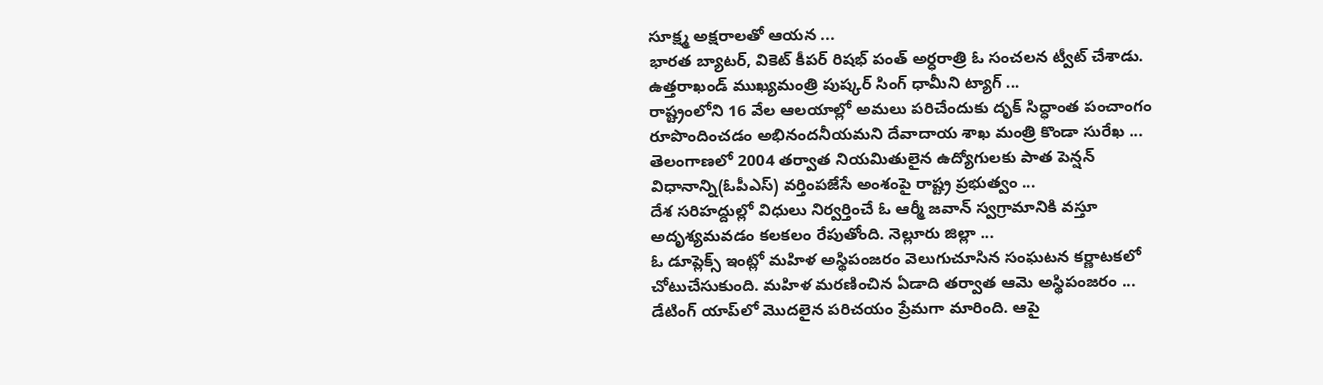సూక్ష్మ అక్షరాలతో ఆయన ...
భారత బ్యాటర్, వికెట్ కీపర్ రిషభ్ పంత్ అర్ధరాత్రి ఓ సంచలన ట్వీట్ చేశాడు. ఉత్తరాఖండ్ ముఖ్యమంత్రి పుష్కర్ సింగ్ ధామీని ట్యాగ్ ...
రాష్ట్రంలోని 16 వేల ఆలయాల్లో అమలు పరిచేందుకు దృక్‌ సిద్ధాంత పంచాంగం రూపొందించడం అభినందనీయమని దేవాదాయ శాఖ మంత్రి కొండా సురేఖ ...
తెలంగాణలో 2004 తర్వాత నియమితులైన ఉద్యోగులకు పాత పెన్షన్‌ విధానాన్ని(ఓపీఎస్‌) వర్తింపజేసే అంశంపై రాష్ట్ర ప్రభుత్వం ...
దేశ సరిహద్దుల్లో విధులు నిర్వర్తించే ఓ ఆర్మీ జవాన్‌ స్వగ్రామానికి వస్తూ అదృశ్యమవడం కలకలం రేపుతోంది. నెల్లూరు జిల్లా ...
ఓ డూప్లెక్స్ ఇంట్లో మహిళ అస్థిపంజరం వెలుగుచూసిన సంఘటన కర్ణాటకలో చోటుచేసుకుంది. మహిళ మరణించిన ఏడాది తర్వాత ఆమె అస్థిపంజరం ...
డేటింగ్‌ యాప్‌లో మొదలైన పరిచయం ప్రేమగా మారింది. ఆపై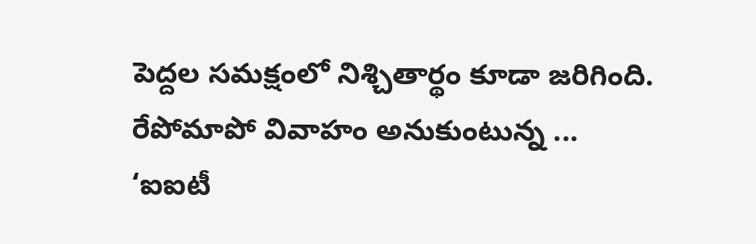పెద్దల సమక్షంలో నిశ్చితార్థం కూడా జరిగింది. రేపోమాపో వివాహం అనుకుంటున్న ...
‘ఐఐటీ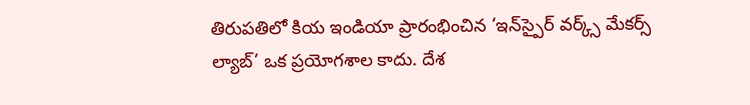తిరుపతిలో కియ ఇండియా ప్రారంభించిన ‘ఇన్‌స్పైర్‌ వర్క్స్‌ మేకర్స్‌ ల్యాబ్‌’ ఒక ప్రయోగశాల కాదు. దేశ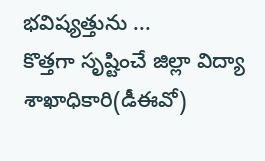భవిష్యత్తును ...
కొత్తగా సృష్టించే జిల్లా విద్యా శాఖాధికారి(డీఈవో)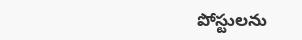పోస్టులను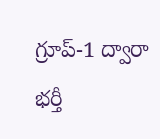గ్రూప్‌-1 ద్వారా భర్తీ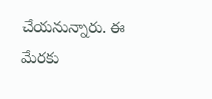చేయనున్నారు. ఈ మేరకు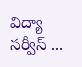విద్యా సర్వీస్‌ ...